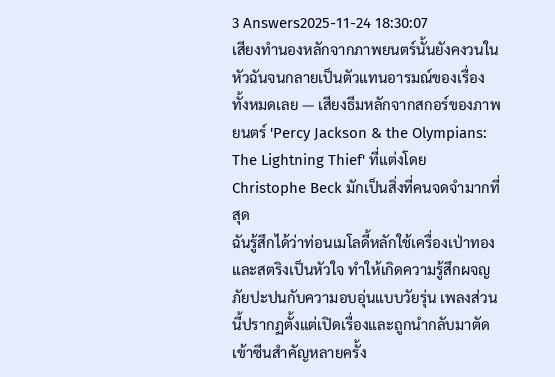3 Answers2025-11-24 18:30:07
เสียงทำนองหลักจากภาพยนตร์นั้นยังคงวนในหัวฉันจนกลายเป็นตัวแทนอารมณ์ของเรื่องทั้งหมดเลย — เสียงธีมหลักจากสกอร์ของภาพยนตร์ 'Percy Jackson & the Olympians: The Lightning Thief' ที่แต่งโดย Christophe Beck มักเป็นสิ่งที่คนจดจำมากที่สุด
ฉันรู้สึกได้ว่าท่อนเมโลดี้หลักใช้เครื่องเป่าทองและสตริงเป็นหัวใจ ทำให้เกิดความรู้สึกผจญภัยปะปนกับความอบอุ่นแบบวัยรุ่น เพลงส่วนนี้ปรากฏตั้งแต่เปิดเรื่องและถูกนำกลับมาตัดเข้าซีนสำคัญหลายครั้ง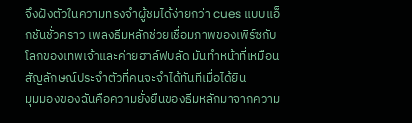จึงฝังตัวในความทรงจำผู้ชมได้ง่ายกว่า cues แบบแอ็กชันชั่วคราว เพลงธีมหลักช่วยเชื่อมภาพของเพิร์ซกับโลกของเทพเจ้าและค่ายฮาล์ฟบลัด มันทำหน้าที่เหมือนสัญลักษณ์ประจำตัวที่คนจะจำได้ทันทีเมื่อได้ยิน
มุมมองของฉันคือความยั่งยืนของธีมหลักมาจากความ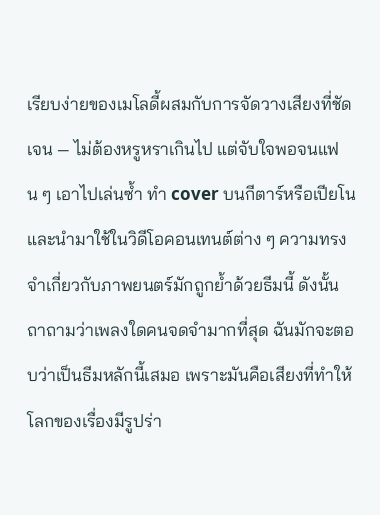เรียบง่ายของเมโลดี้ผสมกับการจัดวางเสียงที่ชัดเจน — ไม่ต้องหรูหราเกินไป แต่จับใจพอจนแฟน ๆ เอาไปเล่นซ้ำ ทำ cover บนกีตาร์หรือเปียโน และนำมาใช้ในวิดีโอคอนเทนต์ต่าง ๆ ความทรงจำเกี่ยวกับภาพยนตร์มักถูกย้ำด้วยธีมนี้ ดังนั้นถาถามว่าเพลงใดคนจดจำมากที่สุด ฉันมักจะตอบว่าเป็นธีมหลักนี้เสมอ เพราะมันคือเสียงที่ทำให้โลกของเรื่องมีรูปร่า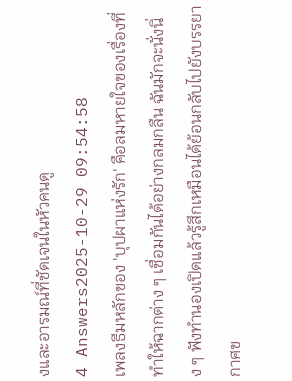งและอารมณ์ที่ชัดเจนในหัวคนดู
4 Answers2025-10-29 09:54:58
เพลงธีมหลักของ 'บุปผาแห่งรัก' คือลมหายใจของเรื่องที่ทำให้ฉากต่าง ๆ เชื่อมกันได้อย่างกลมกลืน ฉันมักจะนั่งนิ่ง ๆ ฟังทำนองเปิดแล้วรู้สึกเหมือนได้ย้อนกลับไปยังบรรยากาศข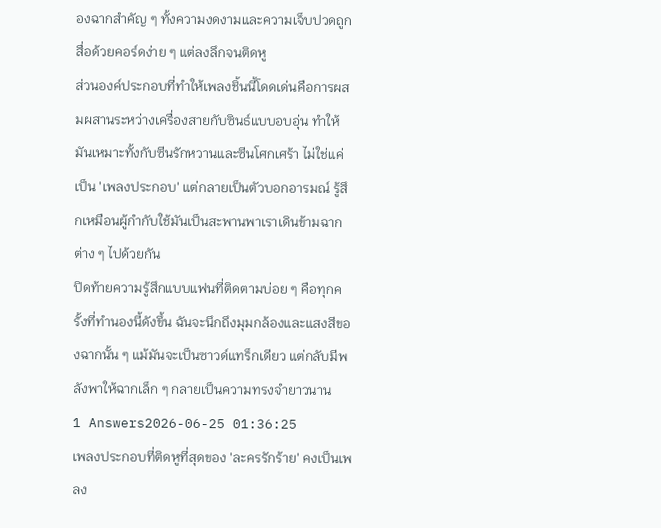องฉากสำคัญ ๆ ทั้งความงดงามและความเจ็บปวดถูกสื่อด้วยคอร์ดง่าย ๆ แต่ลงลึกจนติดหู
ส่วนองค์ประกอบที่ทำให้เพลงชิ้นนี้โดดเด่นคือการผสมผสานระหว่างเครื่องสายกับซินธ์แบบอบอุ่น ทำให้มันเหมาะทั้งกับซีนรักหวานและซีนโศกเศร้า ไม่ใช่แค่เป็น 'เพลงประกอบ' แต่กลายเป็นตัวบอกอารมณ์ รู้สึกเหมือนผู้กำกับใช้มันเป็นสะพานพาเราเดินข้ามฉากต่าง ๆ ไปด้วยกัน
ปิดท้ายความรู้สึกแบบแฟนที่ติดตามบ่อย ๆ คือทุกครั้งที่ทำนองนี้ดังขึ้น ฉันจะนึกถึงมุมกล้องและแสงสีของฉากนั้น ๆ แม้มันจะเป็นซาวด์แทร็กเดียว แต่กลับมีพลังพาให้ฉากเล็ก ๆ กลายเป็นความทรงจำยาวนาน
1 Answers2026-06-25 01:36:25
เพลงประกอบที่ติดหูที่สุดของ 'ละครรักร้าย' คงเป็นเพลง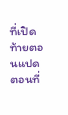ที่เปิดท้ายตอนแปด ตอนที่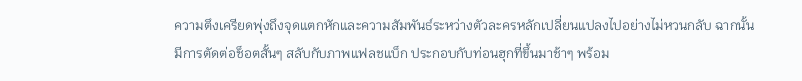ความตึงเครียดพุ่งถึงจุดแตกหักและความสัมพันธ์ระหว่างตัวละครหลักเปลี่ยนแปลงไปอย่างไม่หวนกลับ ฉากนั้นมีการตัดต่อช็อตสั้นๆ สลับกับภาพแฟลชแบ็ก ประกอบกับท่อนฮุกที่ขึ้นมาช้าๆ พร้อม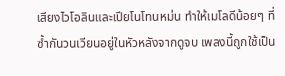เสียงไวโอลินและเปียโนโทนหม่น ทำให้เมโลดีน้อยๆ ที่ซ้ำกันวนเวียนอยู่ในหัวหลังจากดูจบ เพลงนี้ถูกใช้เป็น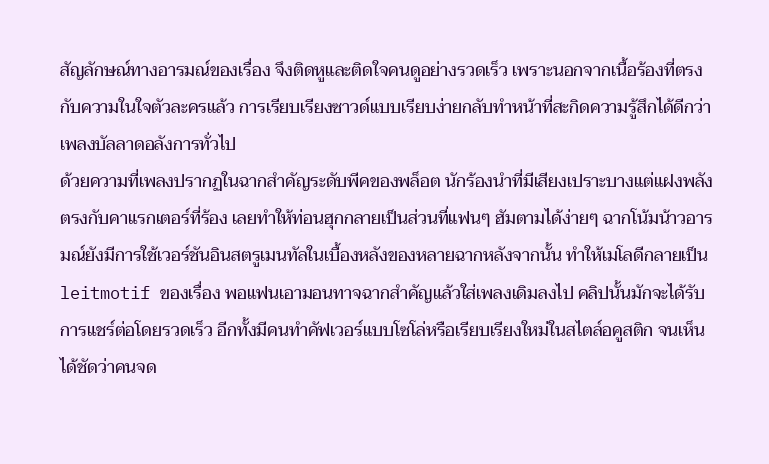สัญลักษณ์ทางอารมณ์ของเรื่อง จึงติดหูและติดใจคนดูอย่างรวดเร็ว เพราะนอกจากเนื้อร้องที่ตรงกับความในใจตัวละครแล้ว การเรียบเรียงซาวด์แบบเรียบง่ายกลับทำหน้าที่สะกิดความรู้สึกได้ดีกว่าเพลงบัลลาดอลังการทั่วไป
ด้วยความที่เพลงปรากฏในฉากสำคัญระดับพีคของพล็อต นักร้องนำที่มีเสียงเปราะบางแต่แฝงพลังตรงกับคาแรกเตอร์ที่ร้อง เลยทำให้ท่อนฮุกกลายเป็นส่วนที่แฟนๆ ฮัมตามได้ง่ายๆ ฉากโน้มน้าวอารมณ์ยังมีการใช้เวอร์ชันอินสตรูเมนทัลในเบื้องหลังของหลายฉากหลังจากนั้น ทำให้เมโลดีกลายเป็น leitmotif ของเรื่อง พอแฟนเอามอนทาจฉากสำคัญแล้วใส่เพลงเดิมลงไป คลิปนั้นมักจะได้รับการแชร์ต่อโดยรวดเร็ว อีกทั้งมีคนทำคัฟเวอร์แบบโซโล่หรือเรียบเรียงใหม่ในสไตล์อคูสติก จนเห็นได้ชัดว่าคนจด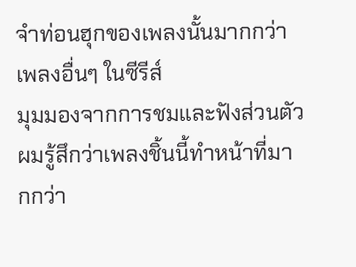จำท่อนฮุกของเพลงนั้นมากกว่าเพลงอื่นๆ ในซีรีส์
มุมมองจากการชมและฟังส่วนตัว ผมรู้สึกว่าเพลงชิ้นนี้ทำหน้าที่มากกว่า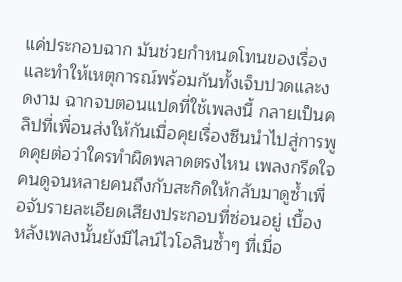แค่ประกอบฉาก มันช่วยกำหนดโทนของเรื่องและทำให้เหตุการณ์พร้อมกันทั้งเจ็บปวดและงดงาม ฉากจบตอนแปดที่ใช้เพลงนี้ กลายเป็นคลิปที่เพื่อนส่งให้กันเมื่อคุยเรื่องซีนนำไปสู่การพูดคุยต่อว่าใครทำผิดพลาดตรงไหน เพลงกรีดใจคนดูจนหลายคนถึงกับสะกิดให้กลับมาดูซ้ำเพื่อจับรายละเอียดเสียงประกอบที่ซ่อนอยู่ เบื้องหลังเพลงนั้นยังมีไลน์ไวโอลินซ้ำๆ ที่เมื่อ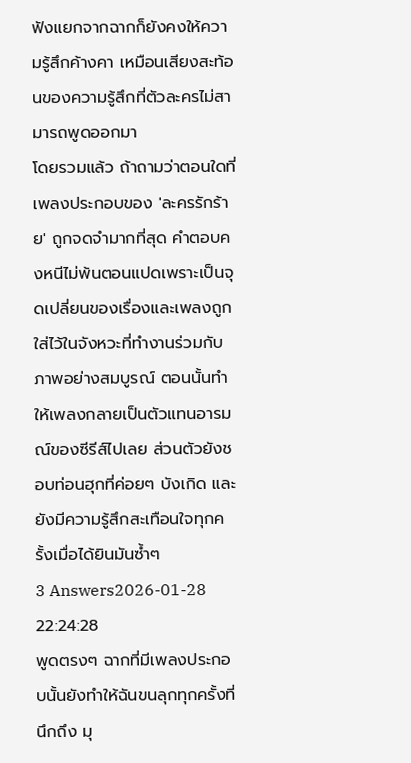ฟังแยกจากฉากก็ยังคงให้ความรู้สึกค้างคา เหมือนเสียงสะท้อนของความรู้สึกที่ตัวละครไม่สามารถพูดออกมา
โดยรวมแล้ว ถ้าถามว่าตอนใดที่เพลงประกอบของ 'ละครรักร้าย' ถูกจดจำมากที่สุด คำตอบคงหนีไม่พ้นตอนแปดเพราะเป็นจุดเปลี่ยนของเรื่องและเพลงถูกใส่ไว้ในจังหวะที่ทำงานร่วมกับภาพอย่างสมบูรณ์ ตอนนั้นทำให้เพลงกลายเป็นตัวแทนอารมณ์ของซีรีส์ไปเลย ส่วนตัวยังชอบท่อนฮุกที่ค่อยๆ บังเกิด และยังมีความรู้สึกสะเทือนใจทุกครั้งเมื่อได้ยินมันซ้ำๆ
3 Answers2026-01-28 22:24:28
พูดตรงๆ ฉากที่มีเพลงประกอบนั้นยังทำให้ฉันขนลุกทุกครั้งที่นึกถึง มุ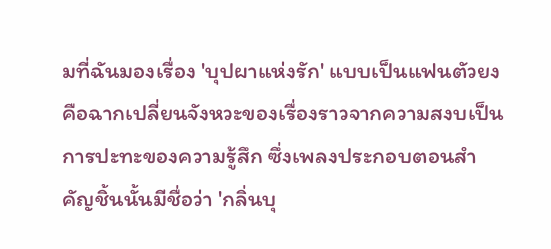มที่ฉันมองเรื่อง 'บุปผาแห่งรัก' แบบเป็นแฟนตัวยงคือฉากเปลี่ยนจังหวะของเรื่องราวจากความสงบเป็นการปะทะของความรู้สึก ซึ่งเพลงประกอบตอนสำคัญชิ้นนั้นมีชื่อว่า 'กลิ่นบุ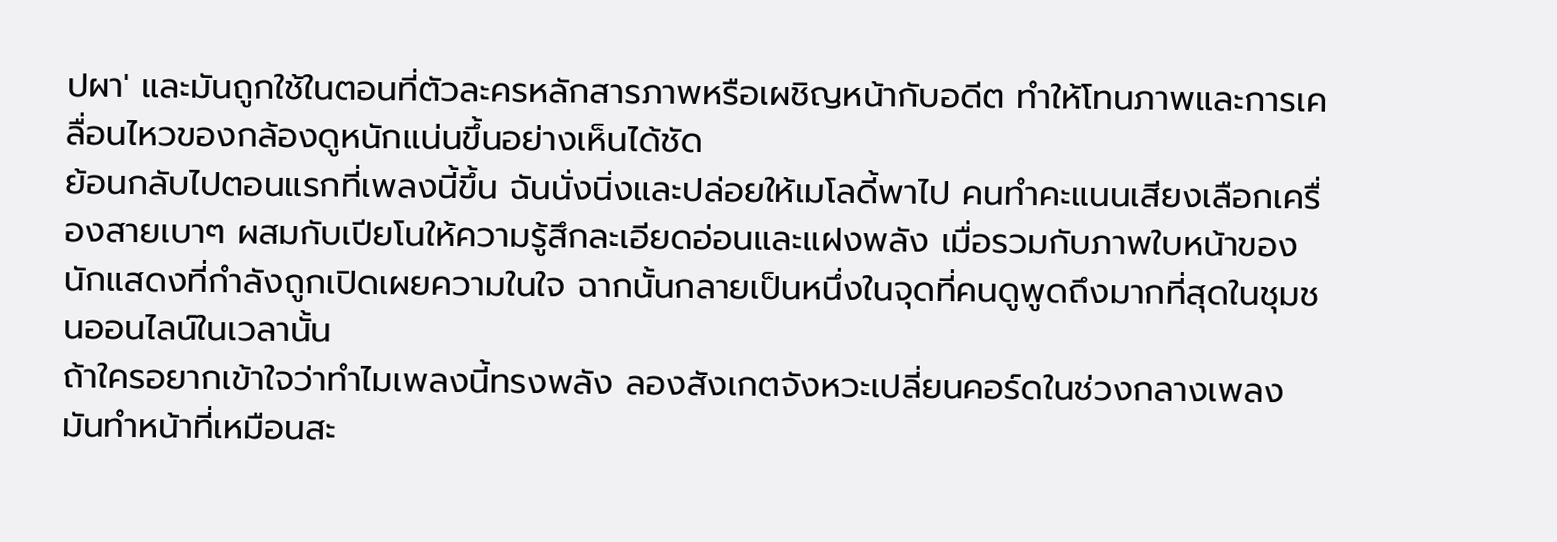ปผา' และมันถูกใช้ในตอนที่ตัวละครหลักสารภาพหรือเผชิญหน้ากับอดีต ทำให้โทนภาพและการเคลื่อนไหวของกล้องดูหนักแน่นขึ้นอย่างเห็นได้ชัด
ย้อนกลับไปตอนแรกที่เพลงนี้ขึ้น ฉันนั่งนิ่งและปล่อยให้เมโลดี้พาไป คนทำคะแนนเสียงเลือกเครื่องสายเบาๆ ผสมกับเปียโนให้ความรู้สึกละเอียดอ่อนและแฝงพลัง เมื่อรวมกับภาพใบหน้าของนักแสดงที่กำลังถูกเปิดเผยความในใจ ฉากนั้นกลายเป็นหนึ่งในจุดที่คนดูพูดถึงมากที่สุดในชุมชนออนไลน์ในเวลานั้น
ถ้าใครอยากเข้าใจว่าทำไมเพลงนี้ทรงพลัง ลองสังเกตจังหวะเปลี่ยนคอร์ดในช่วงกลางเพลง มันทำหน้าที่เหมือนสะ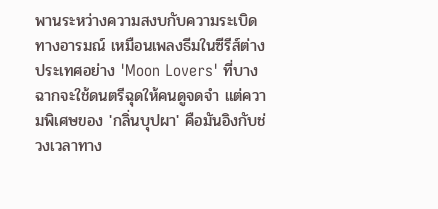พานระหว่างความสงบกับความระเบิดทางอารมณ์ เหมือนเพลงธีมในซีรีส์ต่างประเทศอย่าง 'Moon Lovers' ที่บางฉากจะใช้ดนตรีฉุดให้คนดูจดจำ แต่ความพิเศษของ 'กลิ่นบุปผา' คือมันอิงกับช่วงเวลาทาง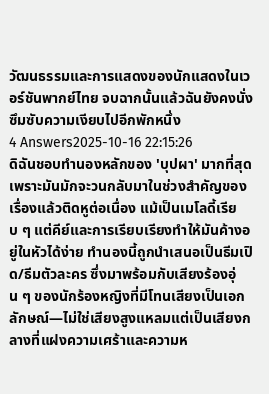วัฒนธรรมและการแสดงของนักแสดงในเวอร์ชันพากย์ไทย จบฉากนั้นแล้วฉันยังคงนั่งซึมซับความเงียบไปอีกพักหนึ่ง
4 Answers2025-10-16 22:15:26
ดิฉันชอบทำนองหลักของ 'บุปผา' มากที่สุด เพราะมันมักจะวนกลับมาในช่วงสำคัญของเรื่องแล้วติดหูต่อเนื่อง แม้เป็นเมโลดี้เรียบ ๆ แต่คีย์และการเรียบเรียงทำให้มันค้างอยู่ในหัวได้ง่าย ทำนองนี้ถูกนำเสนอเป็นธีมเปิด/ธีมตัวละคร ซึ่งมาพร้อมกับเสียงร้องอุ่น ๆ ของนักร้องหญิงที่มีโทนเสียงเป็นเอกลักษณ์—ไม่ใช่เสียงสูงแหลมแต่เป็นเสียงกลางที่แฝงความเศร้าและความห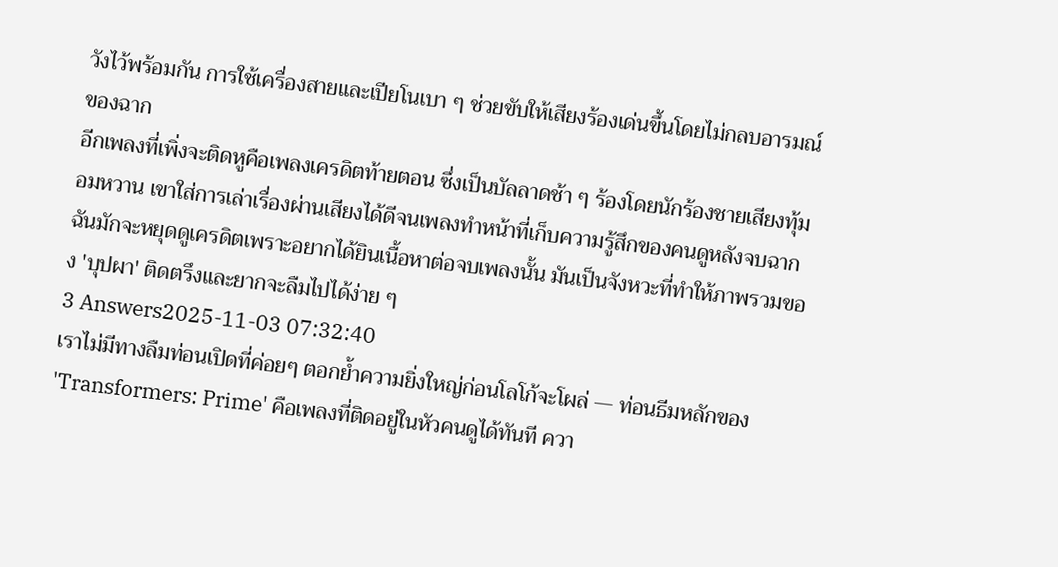วังไว้พร้อมกัน การใช้เครื่องสายและเปียโนเบา ๆ ช่วยขับให้เสียงร้องเด่นขึ้นโดยไม่กลบอารมณ์ของฉาก
อีกเพลงที่เพิ่งจะติดหูคือเพลงเครดิตท้ายตอน ซึ่งเป็นบัลลาดช้า ๆ ร้องโดยนักร้องชายเสียงทุ้มอมหวาน เขาใส่การเล่าเรื่องผ่านเสียงได้ดีจนเพลงทำหน้าที่เก็บความรู้สึกของคนดูหลังจบฉาก ฉันมักจะหยุดดูเครดิตเพราะอยากได้ยินเนื้อหาต่อจบเพลงนั้น มันเป็นจังหวะที่ทำให้ภาพรวมของ 'บุปผา' ติดตรึงและยากจะลืมไปได้ง่าย ๆ
3 Answers2025-11-03 07:32:40
เราไม่มีทางลืมท่อนเปิดที่ค่อยๆ ตอกย้ำความยิ่งใหญ่ก่อนโลโก้จะโผล่ — ท่อนธีมหลักของ 'Transformers: Prime' คือเพลงที่ติดอยู่ในหัวคนดูได้ทันที ควา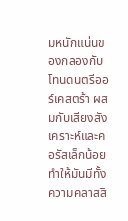มหนักแน่นของกลองกับโทนดนตรีออร์เคสตร้า ผสมกับเสียงสังเคราะห์และคอรัสเล็กน้อย ทำให้มันมีทั้งความคลาสสิ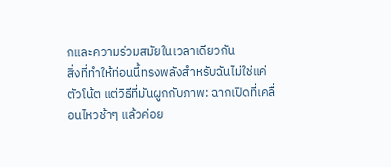กและความร่วมสมัยในเวลาเดียวกัน
สิ่งที่ทำให้ท่อนนี้ทรงพลังสำหรับฉันไม่ใช่แค่ตัวโน้ต แต่วิธีที่มันผูกกับภาพ: ฉากเปิดที่เคลื่อนไหวช้าๆ แล้วค่อย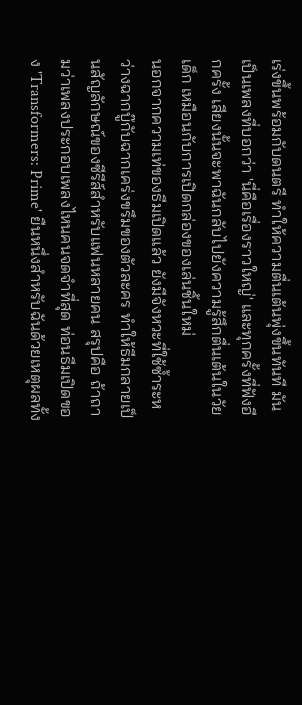เร่งขึ้นพร้อมกับดนตรี ทำให้ความตื่นเต้นพุ่งขึ้นทันที มันเป็นเพลงที่บอกว่า 'นี่คือเรื่องราวใหญ่' และทุกครั้งที่ฟังอีกครั้ง เสียงนั้นจะพาฉันกลับไปยังความรู้สึกตื่นเต้นในวัยเด็ก เหมือนกับการเปิดกล่องของเล่นชิ้นใหม่
นอกจากความเท่ของธีมเปิดแล้ว ยังมีจังหวะที่ใช้ซ้ำระหว่างฉากบู๊กับฉากเคร่งขรึมของตัวละคร ทำให้ธีมกลายเป็นสัญลักษณ์ของซีรีส์สำหรับแฟนหลายคน สรุปคือ ถ้าถามว่าเพลงประกอบเพลงไหนคนจดจำที่สุด ท่อนธีมเปิดของ 'Transformers: Prime' ยืนหนึ่งสำหรับฉันด้วยเหตุผลทั้ง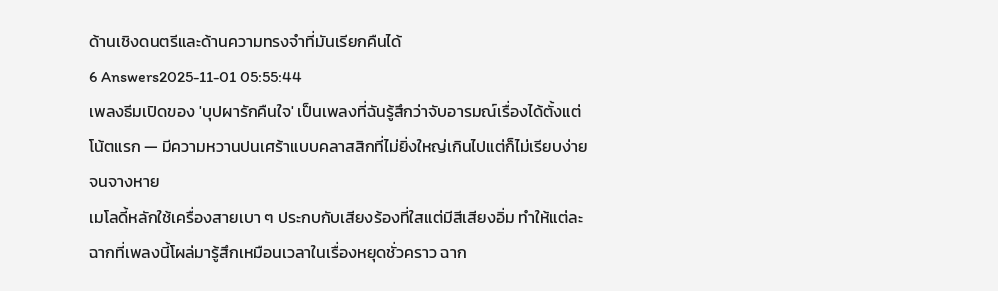ด้านเชิงดนตรีและด้านความทรงจำที่มันเรียกคืนได้
6 Answers2025-11-01 05:55:44
เพลงธีมเปิดของ 'บุปผารักคืนใจ' เป็นเพลงที่ฉันรู้สึกว่าจับอารมณ์เรื่องได้ตั้งแต่โน้ตแรก — มีความหวานปนเศร้าแบบคลาสสิกที่ไม่ยิ่งใหญ่เกินไปแต่ก็ไม่เรียบง่ายจนจางหาย
เมโลดี้หลักใช้เครื่องสายเบา ๆ ประกบกับเสียงร้องที่ใสแต่มีสีเสียงอิ่ม ทำให้แต่ละฉากที่เพลงนี้โผล่มารู้สึกเหมือนเวลาในเรื่องหยุดชั่วคราว ฉาก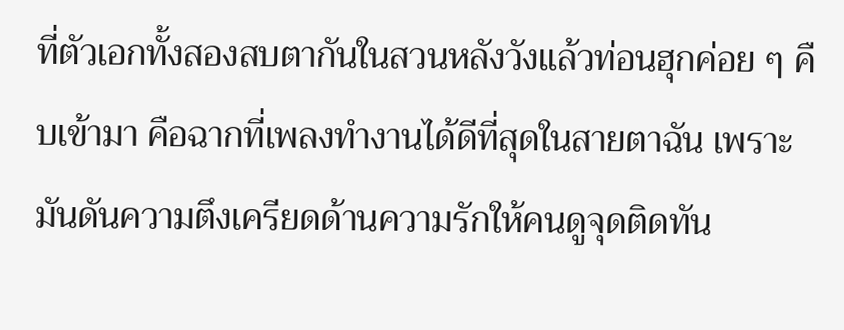ที่ตัวเอกทั้งสองสบตากันในสวนหลังวังแล้วท่อนฮุกค่อย ๆ คืบเข้ามา คือฉากที่เพลงทำงานได้ดีที่สุดในสายตาฉัน เพราะมันดันความตึงเครียดด้านความรักให้คนดูจุดติดทัน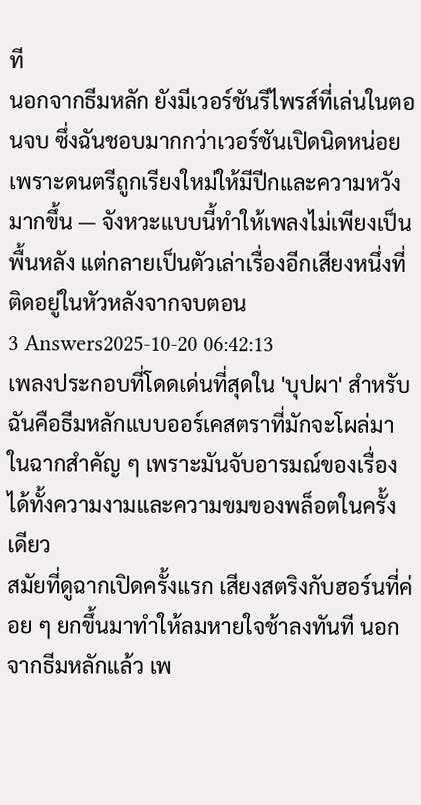ที
นอกจากธีมหลัก ยังมีเวอร์ชันรีไพรส์ที่เล่นในตอนจบ ซึ่งฉันชอบมากกว่าเวอร์ชันเปิดนิดหน่อยเพราะดนตรีถูกเรียงใหม่ให้มีปีกและความหวังมากขึ้น — จังหวะแบบนี้ทำให้เพลงไม่เพียงเป็นพื้นหลัง แต่กลายเป็นตัวเล่าเรื่องอีกเสียงหนึ่งที่ติดอยู่ในหัวหลังจากจบตอน
3 Answers2025-10-20 06:42:13
เพลงประกอบที่โดดเด่นที่สุดใน 'บุปผา' สำหรับฉันคือธีมหลักแบบออร์เคสตราที่มักจะโผล่มาในฉากสำคัญ ๆ เพราะมันจับอารมณ์ของเรื่องได้ทั้งความงามและความขมของพล็อตในครั้งเดียว
สมัยที่ดูฉากเปิดครั้งแรก เสียงสตริงกับฮอร์นที่ค่อย ๆ ยกขึ้นมาทำให้ลมหายใจช้าลงทันที นอกจากธีมหลักแล้ว เพ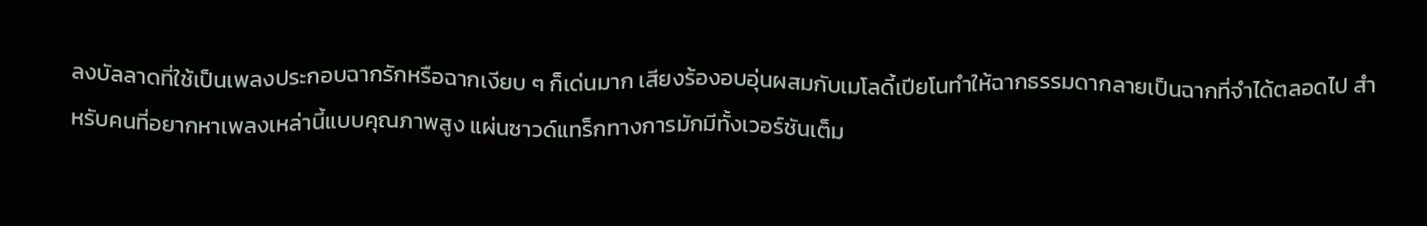ลงบัลลาดที่ใช้เป็นเพลงประกอบฉากรักหรือฉากเงียบ ๆ ก็เด่นมาก เสียงร้องอบอุ่นผสมกับเมโลดี้เปียโนทำให้ฉากธรรมดากลายเป็นฉากที่จำได้ตลอดไป สำหรับคนที่อยากหาเพลงเหล่านี้แบบคุณภาพสูง แผ่นซาวด์แทร็กทางการมักมีทั้งเวอร์ชันเต็ม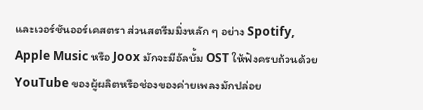และเวอร์ชันออร์เคสตรา ส่วนสตรีมมิ่งหลัก ๆ อย่าง Spotify, Apple Music หรือ Joox มักจะมีอัลบั้ม OST ให้ฟังครบถ้วนด้วย
YouTube ของผู้ผลิตหรือช่องของค่ายเพลงมักปล่อย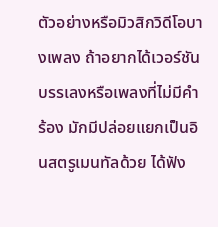ตัวอย่างหรือมิวสิกวิดีโอบางเพลง ถ้าอยากได้เวอร์ชันบรรเลงหรือเพลงที่ไม่มีคำร้อง มักมีปล่อยแยกเป็นอินสตรูเมนทัลด้วย ได้ฟัง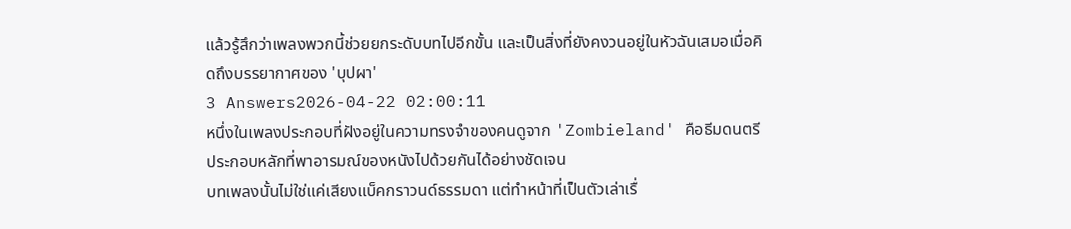แล้วรู้สึกว่าเพลงพวกนี้ช่วยยกระดับบทไปอีกขั้น และเป็นสิ่งที่ยังคงวนอยู่ในหัวฉันเสมอเมื่อคิดถึงบรรยากาศของ 'บุปผา'
3 Answers2026-04-22 02:00:11
หนึ่งในเพลงประกอบที่ฝังอยู่ในความทรงจำของคนดูจาก 'Zombieland' คือธีมดนตรีประกอบหลักที่พาอารมณ์ของหนังไปด้วยกันได้อย่างชัดเจน
บทเพลงนั้นไม่ใช่แค่เสียงแบ็คกราวนด์ธรรมดา แต่ทำหน้าที่เป็นตัวเล่าเรื่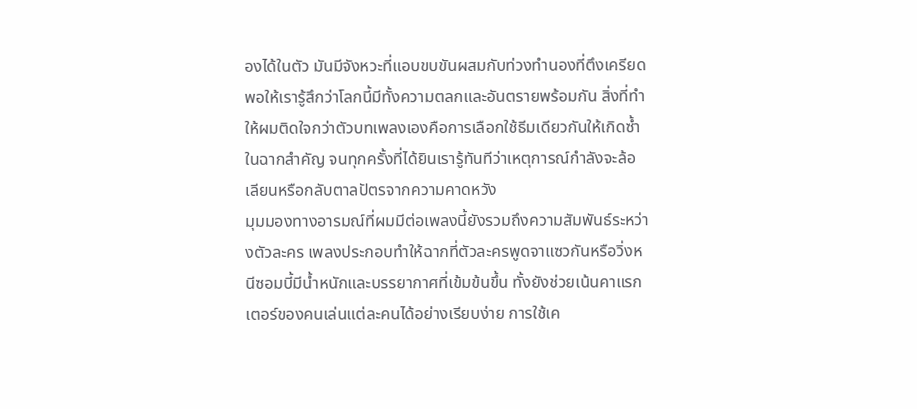องได้ในตัว มันมีจังหวะที่แอบขบขันผสมกับท่วงทำนองที่ตึงเครียดพอให้เรารู้สึกว่าโลกนี้มีทั้งความตลกและอันตรายพร้อมกัน สิ่งที่ทำให้ผมติดใจกว่าตัวบทเพลงเองคือการเลือกใช้ธีมเดียวกันให้เกิดซ้ำในฉากสำคัญ จนทุกครั้งที่ได้ยินเรารู้ทันทีว่าเหตุการณ์กำลังจะล้อเลียนหรือกลับตาลปัตรจากความคาดหวัง
มุมมองทางอารมณ์ที่ผมมีต่อเพลงนี้ยังรวมถึงความสัมพันธ์ระหว่างตัวละคร เพลงประกอบทำให้ฉากที่ตัวละครพูดจาแซวกันหรือวิ่งหนีซอมบี้มีน้ำหนักและบรรยากาศที่เข้มข้นขึ้น ทั้งยังช่วยเน้นคาแรกเตอร์ของคนเล่นแต่ละคนได้อย่างเรียบง่าย การใช้เค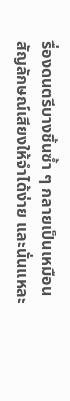รื่องดนตรีบางชิ้นซ้ำ ๆ กลายเป็นเหมือนสัญลักษณ์เสียงให้จำได้ง่าย และนั่นแหละ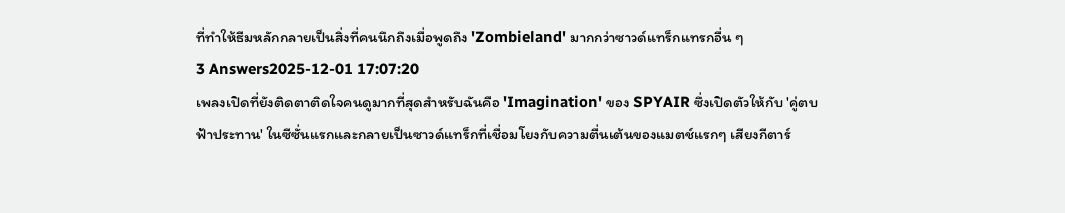ที่ทำให้ธีมหลักกลายเป็นสิ่งที่คนนึกถึงเมื่อพูดถึง 'Zombieland' มากกว่าซาวด์แทร็กแทรกอื่น ๆ
3 Answers2025-12-01 17:07:20
เพลงเปิดที่ยังติดตาติดใจคนดูมากที่สุดสำหรับฉันคือ 'Imagination' ของ SPYAIR ซึ่งเปิดตัวให้กับ 'คู่ตบฟ้าประทาน' ในซีซั่นแรกและกลายเป็นซาวด์แทร็กที่เชื่อมโยงกับความตื่นเต้นของแมตช์แรกๆ เสียงกีตาร์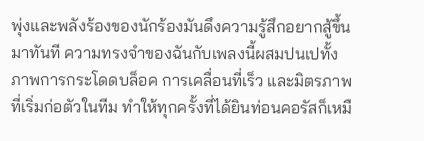พุ่งและพลังร้องของนักร้องมันดึงความรู้สึกอยากสู้ขึ้นมาทันที ความทรงจำของฉันกับเพลงนี้ผสมปนเปทั้งภาพการกระโดดบล็อค การเคลื่อนที่เร็ว และมิตรภาพที่เริ่มก่อตัวในทีม ทำให้ทุกครั้งที่ได้ยินท่อนคอรัสก็เหมื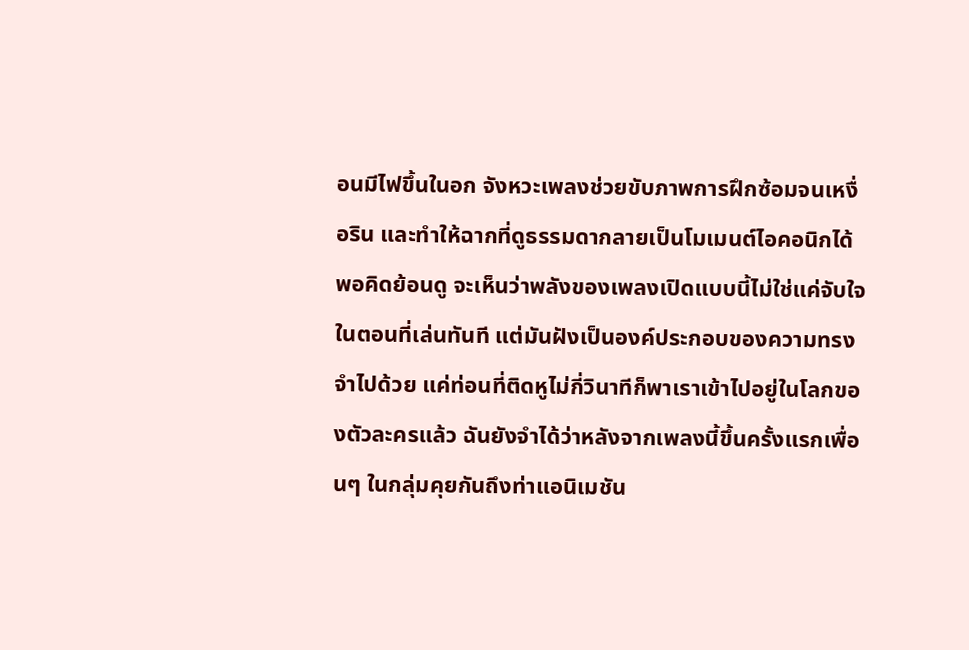อนมีไฟขึ้นในอก จังหวะเพลงช่วยขับภาพการฝึกซ้อมจนเหงื่อริน และทำให้ฉากที่ดูธรรมดากลายเป็นโมเมนต์ไอคอนิกได้
พอคิดย้อนดู จะเห็นว่าพลังของเพลงเปิดแบบนี้ไม่ใช่แค่จับใจในตอนที่เล่นทันที แต่มันฝังเป็นองค์ประกอบของความทรงจำไปด้วย แค่ท่อนที่ติดหูไม่กี่วินาทีก็พาเราเข้าไปอยู่ในโลกของตัวละครแล้ว ฉันยังจำได้ว่าหลังจากเพลงนี้ขึ้นครั้งแรกเพื่อนๆ ในกลุ่มคุยกันถึงท่าแอนิเมชัน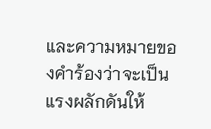และความหมายของคำร้องว่าจะเป็นแรงผลักดันให้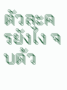ตัวละครยังไง จบด้ว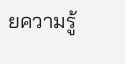ยความรู้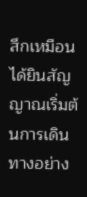สึกเหมือนได้ยินสัญญาณเริ่มต้นการเดินทางอย่าง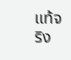แท้จริง